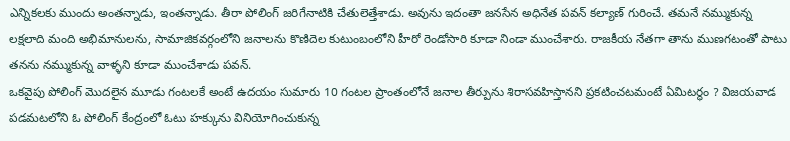ఎన్నికలకు ముందు అంతన్నాడు, ఇంతన్నాడు. తీరా పోలింగ్ జరిగేనాటికి చేతులెత్తేశాడు. అవును ఇదంతా జనసేన అధినేత పవన్ కల్యాణ్ గురించే. తమనే నమ్ముకున్న లక్షలాది మంది అభిమానులను, సామాజికవర్గంలోని జనాలను కొణిదెల కుటుంబంలోని హీరో రెండోసారి కూడా నిండా ముంచేశారు. రాజకీయ నేతగా తాను ముణగటంతో పాటు తనను నమ్ముకున్న వాళ్ళని కూడా ముంచేశాడు పవన్.
ఒకవైపు పోలింగ్ మొదలైన మూడు గంటలకే అంటే ఉదయం సుమారు 10 గంటల ప్రాంతంలోనే జనాల తీర్పును శిరాసవహిస్తానని ప్రకటించటమంటే ఏమిటర్ధం ? విజయవాడ పడమటలోని ఓ పోలింగ్ కేంద్రంలో ఓటు హక్కును వినియోగించుకున్న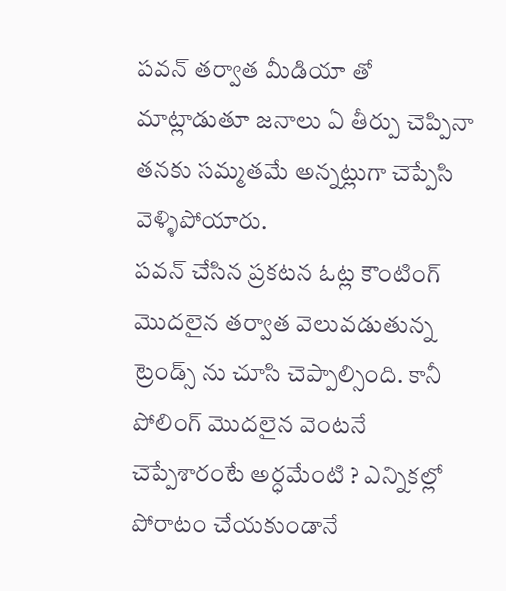పవన్ తర్వాత మీడియా తో మాట్లాడుతూ జనాలు ఏ తీర్పు చెప్పినా తనకు సమ్మతమే అన్నట్లుగా చెప్పేసి వెళ్ళిపోయారు.
పవన్ చేసిన ప్రకటన ఓట్ల కౌంటింగ్ మొదలైన తర్వాత వెలువడుతున్న ట్రెండ్స్ ను చూసి చెప్పాల్సింది. కానీ పోలింగ్ మొదలైన వెంటనే చెప్పేశారంటే అర్ధమేంటి ? ఎన్నికల్లో పోరాటం చేయకుండానే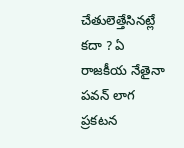చేతులెత్తేసినట్లే కదా ? ఏ రాజకీయ నేతైనా పవన్ లాగ ప్రకటన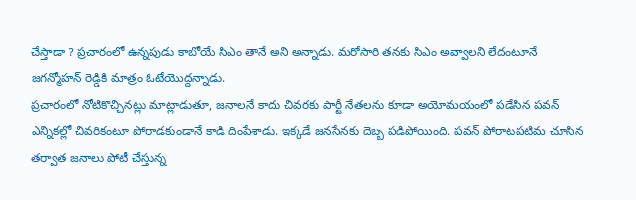చేస్తాడా ? ప్రచారంలో ఉన్నపుడు కాబోయే సిఎం తానే అని అన్నాడు. మరోసారి తనకు సిఎం అవ్వాలని లేదంటూనే జగన్మోహన్ రెడ్డికి మాత్రం ఓటేయొద్దన్నాడు.
ప్రచారంలో నోటికొచ్చినట్లు మాట్లాడుతూ, జనాలనే కాదు చివరకు పార్టీ నేతలను కూడా అయోమయంలో పడేసిన పవన్ ఎన్నికల్లో చివరికంటూ పోరాడకుండానే కాడి దింపేశాడు. ఇక్కడే జనసేనకు దెబ్బ పడిపోయింది. పవన్ పోరాటపటిమ చూసిన తర్వాత జనాలు పోటీ చేస్తున్న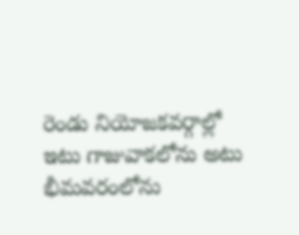రెండు నియోజకవర్గాల్లో ఇటు గాజువాకలోను అటు భీమవరంలోను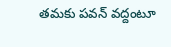తమకు పవన్ వద్దంటూ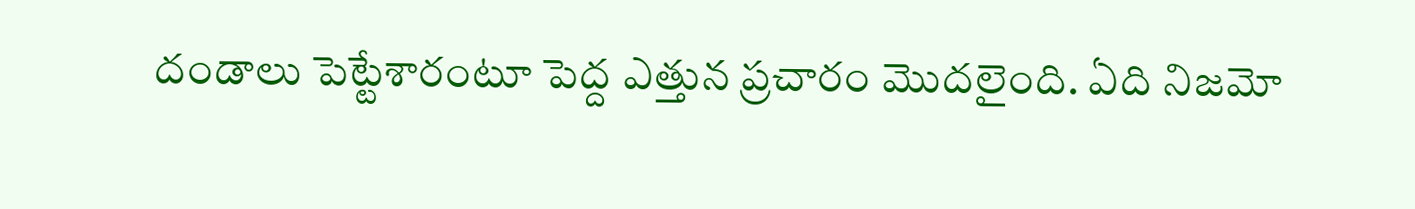దండాలు పెట్టేశారంటూ పెద్ద ఎత్తున ప్రచారం మొదలైంది. ఏది నిజమో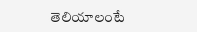తెలియాలంటే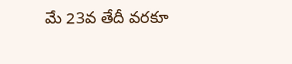మే 23వ తేదీ వరకూ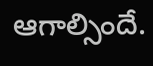ఆగాల్సిందే.